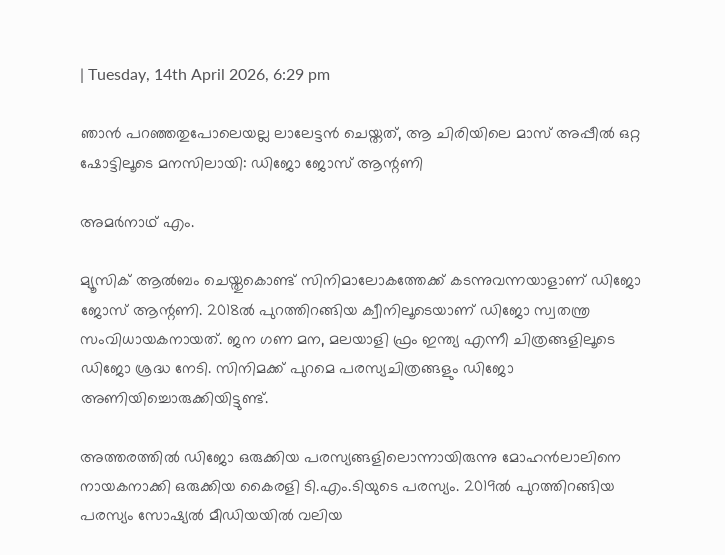| Tuesday, 14th April 2026, 6:29 pm

ഞാന്‍ പറഞ്ഞതുപോലെയല്ല ലാലേട്ടന്‍ ചെയ്തത്, ആ ചിരിയിലെ മാസ് അപ്പീല്‍ ഒറ്റ ഷോട്ടിലൂടെ മനസിലായി: ഡിജോ ജോസ് ആന്റണി

അമര്‍നാഥ് എം.

മ്യൂസിക് ആല്‍ബം ചെയ്തുകൊണ്ട് സിനിമാലോകത്തേക്ക് കടന്നുവന്നയാളാണ് ഡിജോ ജോസ് ആന്റണി. 2018ല്‍ പുറത്തിറങ്ങിയ ക്വീനിലൂടെയാണ് ഡിജോ സ്വതന്ത്ര സംവിധായകനായത്. ജന ഗണ മന, മലയാളി ഫ്രം ഇന്ത്യ എന്നീ ചിത്രങ്ങളിലൂടെ ഡിജോ ശ്രദ്ധ നേടി. സിനിമക്ക് പുറമെ പരസ്യചിത്രങ്ങളും ഡിജോ അണിയിച്ചൊരുക്കിയിട്ടുണ്ട്.

അത്തരത്തില്‍ ഡിജോ ഒരുക്കിയ പരസ്യങ്ങളിലൊന്നായിരുന്നു മോഹന്‍ലാലിനെ നായകനാക്കി ഒരുക്കിയ കൈരളി ടി.എം.ടിയുടെ പരസ്യം. 2019ല്‍ പുറത്തിറങ്ങിയ പരസ്യം സോഷ്യല്‍ മീഡിയയില്‍ വലിയ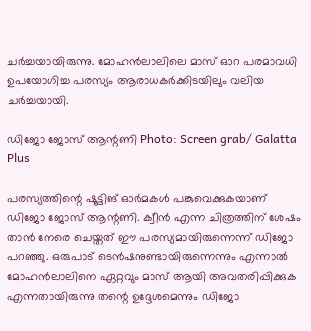ചര്‍ച്ചയായിരുന്നു. മോഹന്‍ലാലിലെ മാസ് ഓറ പരമാവധി ഉപയോഗിച്ച പരസ്യം ആരാധകര്‍ക്കിടയിലും വലിയ ചര്‍ച്ചയായി.

ഡിജോ ജോസ് ആന്റണി Photo: Screen grab/ Galatta Plus

പരസ്യത്തിന്റെ ഷൂട്ടിങ് ഓര്‍മകള്‍ പങ്കുവെക്കുകയാണ് ഡിജോ ജോസ് ആന്റണി. ക്വീന്‍ എന്ന ചിത്രത്തിന് ശേഷം താന്‍ നേരെ ചെയ്തത് ഈ പരസ്യമായിരുന്നെന്ന് ഡിജോ പറഞ്ഞു. ഒരുപാട് ടെന്‍ഷനുണ്ടായിരുന്നെന്നും എന്നാല്‍ മോഹന്‍ലാലിനെ ഏറ്റവും മാസ് ആയി അവതരിപ്പിക്കുക എന്നതായിരുന്നു തന്റെ ഉദ്ദേശമെന്നും ഡിജോ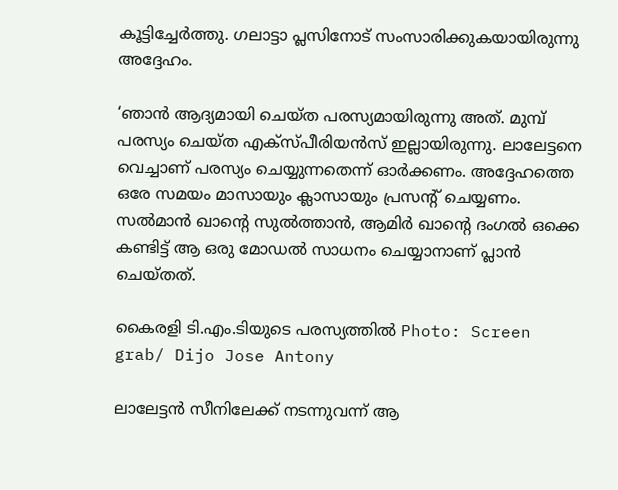കൂട്ടിച്ചേര്‍ത്തു. ഗലാട്ടാ പ്ലസിനോട് സംസാരിക്കുകയായിരുന്നു അദ്ദേഹം.

‘ഞാന്‍ ആദ്യമായി ചെയ്ത പരസ്യമായിരുന്നു അത്. മുമ്പ് പരസ്യം ചെയ്ത എക്‌സ്പീരിയന്‍സ് ഇല്ലായിരുന്നു. ലാലേട്ടനെ വെച്ചാണ് പരസ്യം ചെയ്യുന്നതെന്ന് ഓര്‍ക്കണം. അദ്ദേഹത്തെ ഒരേ സമയം മാസായും ക്ലാസായും പ്രസന്റ് ചെയ്യണം. സല്‍മാന്‍ ഖാന്റെ സുല്‍ത്താന്‍, ആമിര്‍ ഖാന്റെ ദംഗല്‍ ഒക്കെ കണ്ടിട്ട് ആ ഒരു മോഡല്‍ സാധനം ചെയ്യാനാണ് പ്ലാന്‍ ചെയ്തത്.

കൈരളി ടി.എം.ടിയുടെ പരസ്യത്തില്‍ Photo: Screen grab/ Dijo Jose Antony

ലാലേട്ടന്‍ സീനിലേക്ക് നടന്നുവന്ന് ആ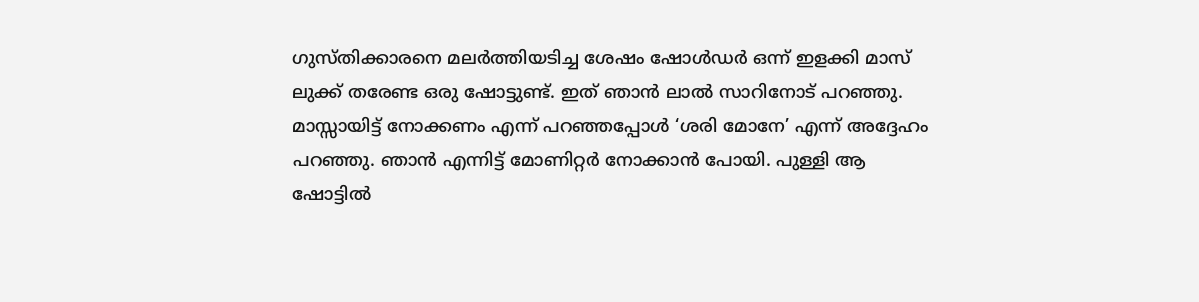ഗുസ്തിക്കാരനെ മലര്‍ത്തിയടിച്ച ശേഷം ഷോള്‍ഡര്‍ ഒന്ന് ഇളക്കി മാസ് ലുക്ക് തരേണ്ട ഒരു ഷോട്ടുണ്ട്. ഇത് ഞാന്‍ ലാല്‍ സാറിനോട് പറഞ്ഞു. മാസ്സായിട്ട് നോക്കണം എന്ന് പറഞ്ഞപ്പോള്‍ ‘ശരി മോനേ’ എന്ന് അദ്ദേഹം പറഞ്ഞു. ഞാന്‍ എന്നിട്ട് മോണിറ്റര്‍ നോക്കാന്‍ പോയി. പുള്ളി ആ ഷോട്ടില്‍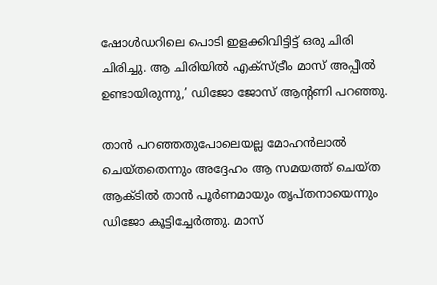ഷോള്‍ഡറിലെ പൊടി ഇളക്കിവിട്ടിട്ട് ഒരു ചിരി ചിരിച്ചു. ആ ചിരിയില്‍ എക്‌സ്ട്രീം മാസ് അപ്പീല്‍ ഉണ്ടായിരുന്നു,’ ഡിജോ ജോസ് ആന്റണി പറഞ്ഞു.

താന്‍ പറഞ്ഞതുപോലെയല്ല മോഹന്‍ലാല്‍ ചെയ്തതെന്നും അദ്ദേഹം ആ സമയത്ത് ചെയ്ത ആക്ടില്‍ താന്‍ പൂര്‍ണമായും തൃപ്തനായെന്നും ഡിജോ കൂട്ടിച്ചേര്‍ത്തു. മാസ്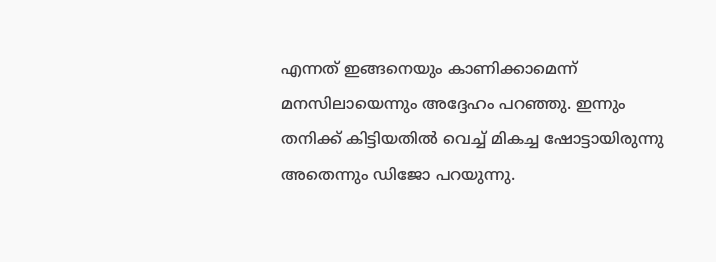എന്നത് ഇങ്ങനെയും കാണിക്കാമെന്ന് മനസിലായെന്നും അദ്ദേഹം പറഞ്ഞു. ഇന്നും തനിക്ക് കിട്ടിയതില്‍ വെച്ച് മികച്ച ഷോട്ടായിരുന്നു അതെന്നും ഡിജോ പറയുന്നു.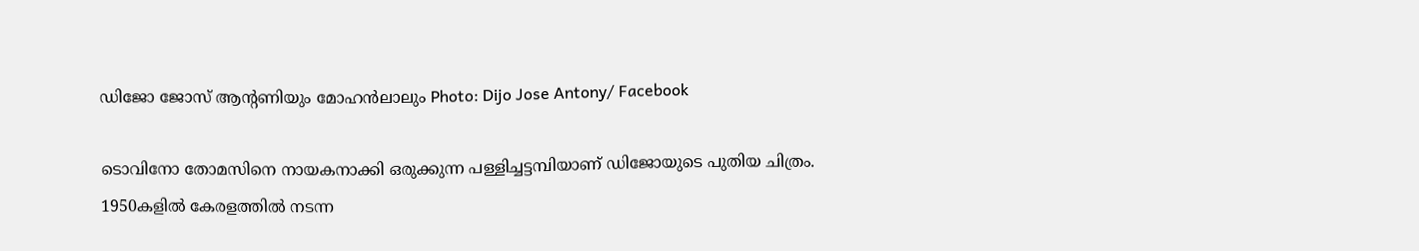ഡിജോ ജോസ് ആന്റണിയും മോഹന്‍ലാലും Photo: Dijo Jose Antony/ Facebook

ടൊവിനോ തോമസിനെ നായകനാക്കി ഒരുക്കുന്ന പള്ളിച്ചട്ടമ്പിയാണ് ഡിജോയുടെ പുതിയ ചിത്രം. 1950കളില്‍ കേരളത്തില്‍ നടന്ന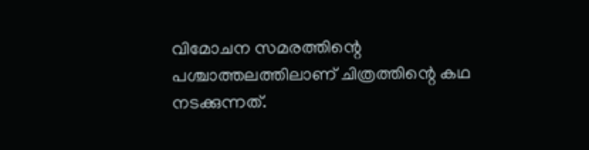വിമോചന സമരത്തിന്റെ പശ്ചാത്തലത്തിലാണ് ചിത്രത്തിന്റെ കഥ നടക്കുന്നത്.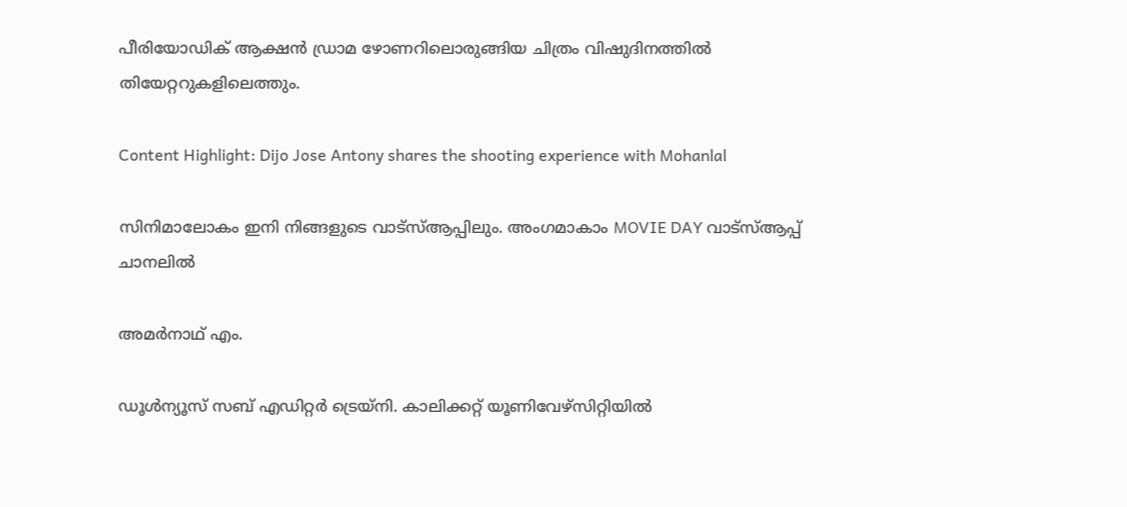പീരിയോഡിക് ആക്ഷന്‍ ഡ്രാമ ഴോണറിലൊരുങ്ങിയ ചിത്രം വിഷുദിനത്തില്‍ തിയേറ്ററുകളിലെത്തും.

Content Highlight: Dijo Jose Antony shares the shooting experience with Mohanlal

സിനിമാലോകം ഇനി നിങ്ങളുടെ വാട്സ്ആപ്പിലും. അംഗമാകാം MOVIE DAY വാട്സ്ആപ്പ് ചാനലിൽ

അമര്‍നാഥ് എം.

ഡൂള്‍ന്യൂസ് സബ് എഡിറ്റര്‍ ട്രെയ്‌നി. കാലിക്കറ്റ് യൂണിവേഴ്‌സിറ്റിയില്‍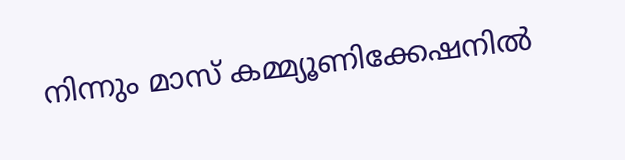നിന്നും മാസ് കമ്മ്യൂണിക്കേഷനില്‍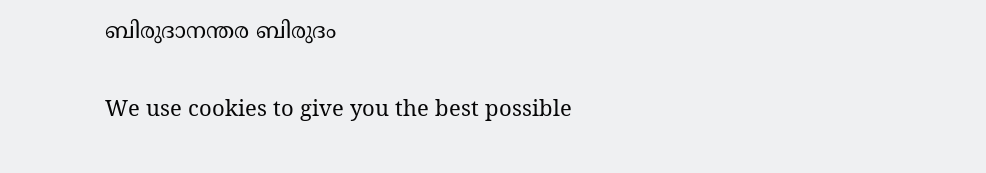ബിരുദാനന്തര ബിരുദം

We use cookies to give you the best possible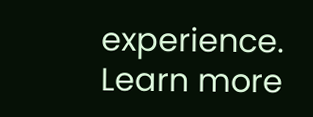experience. Learn more